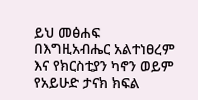ይህ መፅሐፍ በእግዚአብሔር አልተነፀረም እና የክርስቲያን ካኖን ወይም የአይሁድ ታናክ ክፍል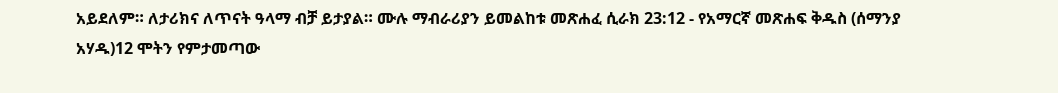አይደለም። ለታሪክና ለጥናት ዓላማ ብቻ ይታያል። ሙሉ ማብራሪያን ይመልከቱ መጽሐፈ ሲራክ 23:12 - የአማርኛ መጽሐፍ ቅዱስ (ሰማንያ አሃዱ)12 ሞትን የምታመጣው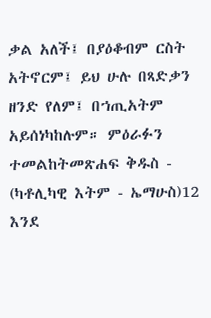ቃል አለች፤ በያዕቆብም ርስት አትኖርም፤ ይህ ሁሉ በጻድቃን ዘንድ የለም፤ በኀጢአትም አይሰነካከሉም። ምዕራፉን ተመልከትመጽሐፍ ቅዱስ - (ካቶሊካዊ እትም - ኤማሁስ)12 እንደ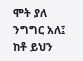ሞት ያለ ንግግር አለ፤ ከቶ ይህን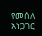የመሰለ አነጋገር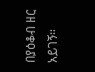በያዕቆብ ዘር አይገኝ።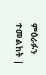ምዕራፉን ተመልከት |